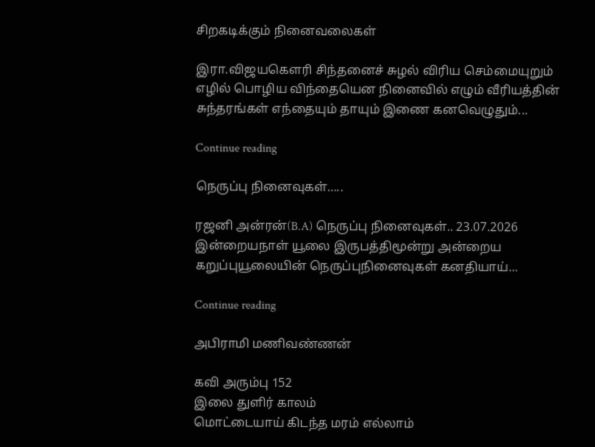சிறகடிக்கும் நினைவலைகள்

இரா.விஜயகௌரி சிந்தனைச் சுழல் விரிய செம்மையுறும் எழில் பொழிய விந்தையென நினைவில் எழும் வீரியத்தின் சுந்தரங்கள் எந்தையும் தாயும் இணை கனவெழுதும்...

Continue reading

நெருப்பு நினைவுகள்…..

ரஜனி அன்ரன்(B.A) நெருப்பு நினைவுகள்.. 23.07.2026 இன்றையநாள் யூலை இருபத்திமூன்று அன்றைய கறுப்புயூலையின் நெருப்புநினைவுகள் கனதியாய்...

Continue reading

அபிராமி மணிவண்ணன்

கவி அரும்பு 152
இலை துளிர் காலம்
மொட்டையாய் கிடந்த மரம் எல்லாம்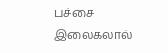பச்சை இலைகலால்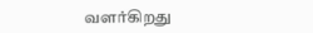வளர்கிறது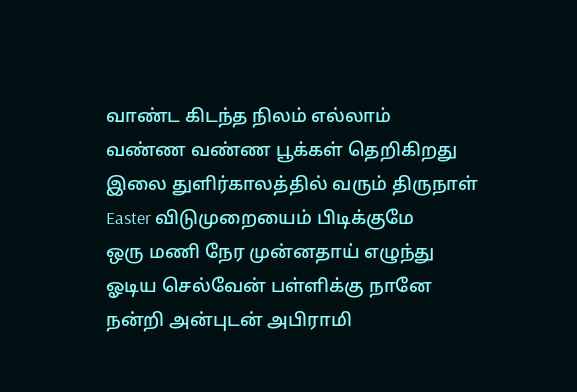வாண்ட கிடந்த நிலம் எல்லாம்
வண்ண வண்ண பூக்கள் தெறிகிறது
இலை துளிர்காலத்தில் வரும் திருநாள்
Easter விடுமுறையைம் பிடிக்குமே
ஒரு மணி நேர முன்னதாய் எழுந்து
ஓடிய செல்வேன் பள்ளிக்கு நானே
நன்றி அன்புடன் அபிராமி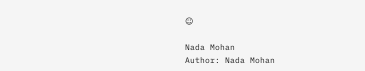☺

Nada Mohan
Author: Nada Mohan